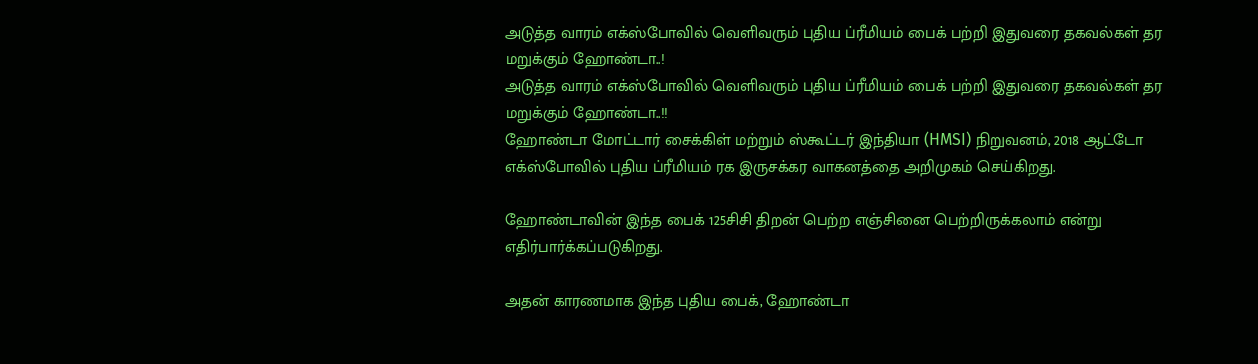அடுத்த வாரம் எக்ஸ்போவில் வெளிவரும் புதிய ப்ரீமியம் பைக் பற்றி இதுவரை தகவல்கள் தர மறுக்கும் ஹோண்டா..!
அடுத்த வாரம் எக்ஸ்போவில் வெளிவரும் புதிய ப்ரீமியம் பைக் பற்றி இதுவரை தகவல்கள் தர மறுக்கும் ஹோண்டா..!!
ஹோண்டா மோட்டார் சைக்கிள் மற்றும் ஸ்கூட்டர் இந்தியா (HMSI) நிறுவனம், 2018 ஆட்டோ எக்ஸ்போவில் புதிய ப்ரீமியம் ரக இருசக்கர வாகனத்தை அறிமுகம் செய்கிறது.

ஹோண்டாவின் இந்த பைக் 125சிசி திறன் பெற்ற எஞ்சினை பெற்றிருக்கலாம் என்று எதிர்பார்க்கப்படுகிறது.

அதன் காரணமாக இந்த புதிய பைக், ஹோண்டா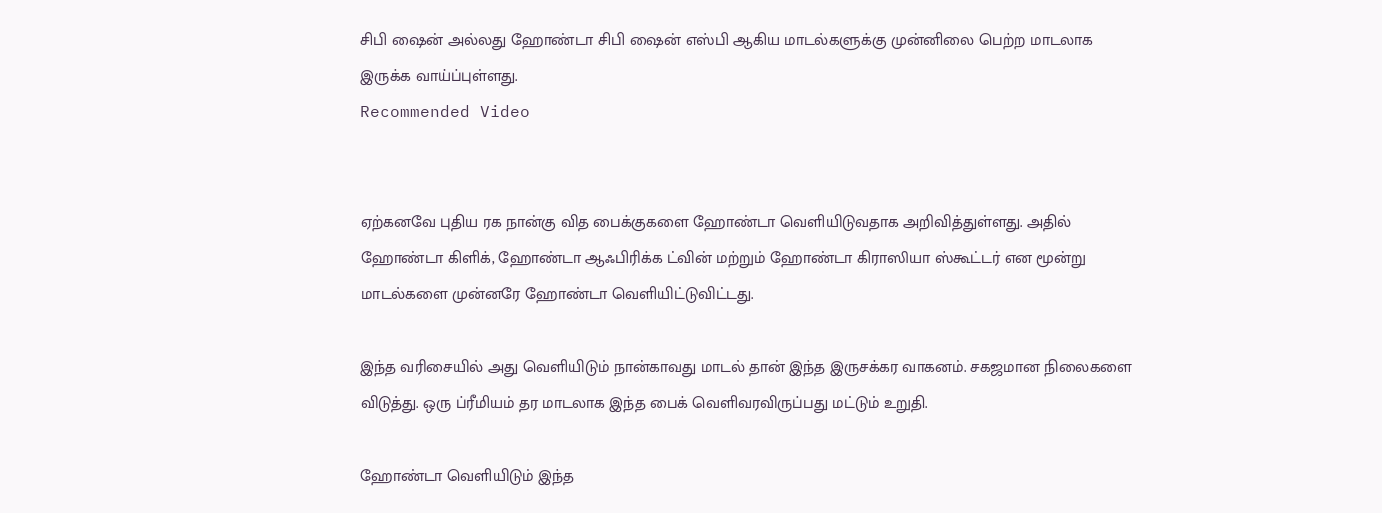சிபி ஷைன் அல்லது ஹோண்டா சிபி ஷைன் எஸ்பி ஆகிய மாடல்களுக்கு முன்னிலை பெற்ற மாடலாக இருக்க வாய்ப்புள்ளது.
Recommended Video


ஏற்கனவே புதிய ரக நான்கு வித பைக்குகளை ஹோண்டா வெளியிடுவதாக அறிவித்துள்ளது. அதில் ஹோண்டா கிளிக், ஹோண்டா ஆஃபிரிக்க ட்வின் மற்றும் ஹோண்டா கிராஸியா ஸ்கூட்டர் என மூன்று மாடல்களை முன்னரே ஹோண்டா வெளியிட்டுவிட்டது.

இந்த வரிசையில் அது வெளியிடும் நான்காவது மாடல் தான் இந்த இருசக்கர வாகனம். சகஜமான நிலைகளை விடுத்து. ஒரு ப்ரீமியம் தர மாடலாக இந்த பைக் வெளிவரவிருப்பது மட்டும் உறுதி.

ஹோண்டா வெளியிடும் இந்த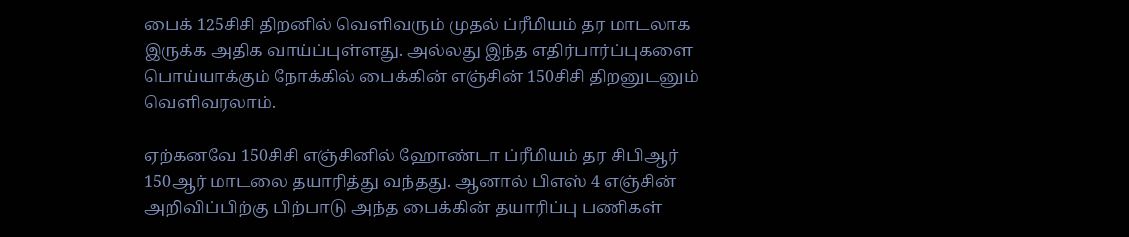பைக் 125சிசி திறனில் வெளிவரும் முதல் ப்ரீமியம் தர மாடலாக இருக்க அதிக வாய்ப்புள்ளது. அல்லது இந்த எதிர்பார்ப்புகளை பொய்யாக்கும் நோக்கில் பைக்கின் எஞ்சின் 150சிசி திறனுடனும் வெளிவரலாம்.

ஏற்கனவே 150சிசி எஞ்சினில் ஹோண்டா ப்ரீமியம் தர சிபிஆர் 150ஆர் மாடலை தயாரித்து வந்தது. ஆனால் பிஎஸ் 4 எஞ்சின் அறிவிப்பிற்கு பிற்பாடு அந்த பைக்கின் தயாரிப்பு பணிகள்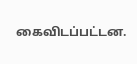கைவிடப்பட்டன.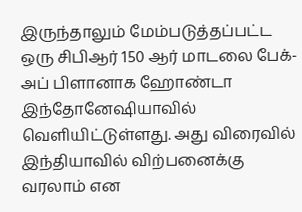இருந்தாலும் மேம்படுத்தப்பட்ட ஒரு சிபிஆர் 150 ஆர் மாடலை பேக்-அப் பிளானாக ஹோண்டா இந்தோனேஷியாவில் வெளியிட்டுள்ளது. அது விரைவில் இந்தியாவில் விற்பனைக்கு வரலாம் என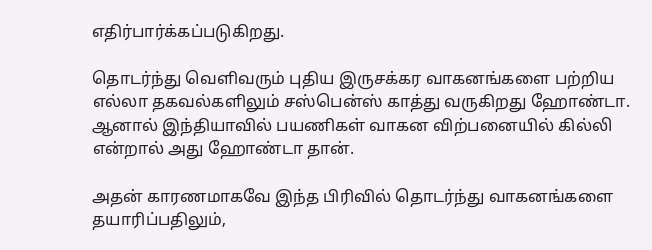எதிர்பார்க்கப்படுகிறது.

தொடர்ந்து வெளிவரும் புதிய இருசக்கர வாகனங்களை பற்றிய எல்லா தகவல்களிலும் சஸ்பென்ஸ் காத்து வருகிறது ஹோண்டா. ஆனால் இந்தியாவில் பயணிகள் வாகன விற்பனையில் கில்லி என்றால் அது ஹோண்டா தான்.

அதன் காரணமாகவே இந்த பிரிவில் தொடர்ந்து வாகனங்களை தயாரிப்பதிலும்,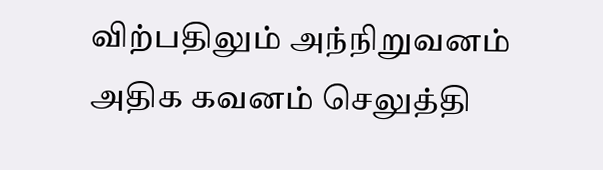விற்பதிலும் அந்நிறுவனம் அதிக கவனம் செலுத்தி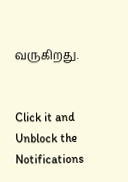வருகிறது.


Click it and Unblock the Notifications